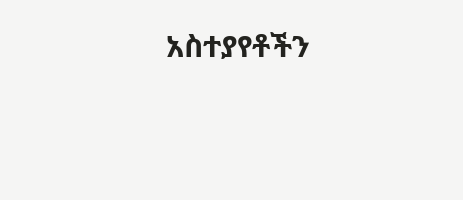አስተያየቶችን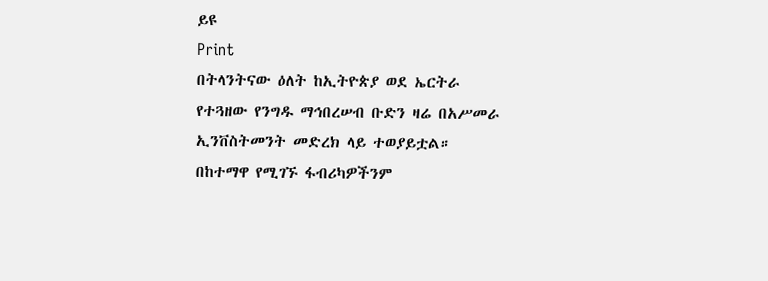ይዩ
Print
በትላንትናው ዕለት ከኢትዮጵያ ወደ ኤርትራ የተጓዘው የንግዱ ማኅበረሠብ ቡድን ዛሬ በአሥመራ ኢንቨስትመንት መድረክ ላይ ተወያይቷል።
በከተማዋ የሚገኙ ፋብሪካዎችንም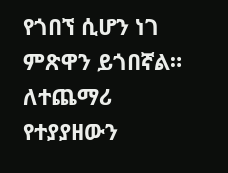የጎበኘ ሲሆን ነገ ምጽዋን ይጎበኛል።
ለተጨማሪ የተያያዘውን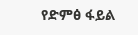የድምፅ ፋይል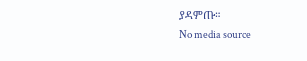ያዳምጡ።
No media source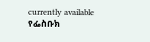currently available
የፌስቡክ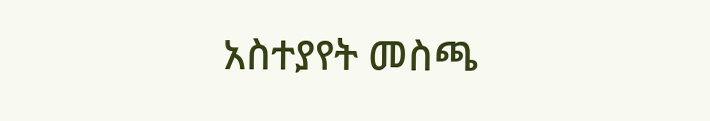አስተያየት መስጫ